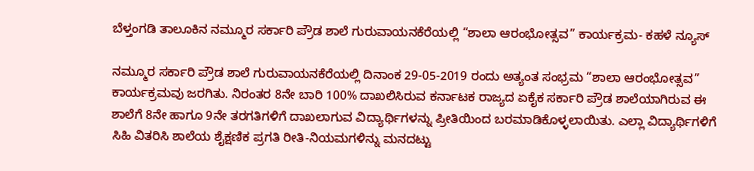ಬೆಳ್ತಂಗಡಿ ತಾಲೂಕಿನ ನಮ್ಮೂರ ಸರ್ಕಾರಿ ಪ್ರೌಡ ಶಾಲೆ ಗುರುವಾಯನಕೆರೆಯಲ್ಲಿ “ಶಾಲಾ ಆರಂಭೋತ್ಸವ” ಕಾರ್ಯಕ್ರಮ- ಕಹಳೆ ನ್ಯೂಸ್

ನಮ್ಮೂರ ಸರ್ಕಾರಿ ಪ್ರೌಡ ಶಾಲೆ ಗುರುವಾಯನಕೆರೆಯಲ್ಲಿ ದಿನಾಂಕ 29-05-2019 ರಂದು ಅತ್ಯಂತ ಸಂಭ್ರಮ “ಶಾಲಾ ಆರಂಭೋತ್ಸವ” ಕಾರ್ಯಕ್ರಮವು ಜರಗಿತು. ನಿರಂತರ 8ನೇ ಬಾರಿ 100% ದಾಖಲಿಸಿರುವ ಕರ್ನಾಟಕ ರಾಜ್ಯದ ಏಕೈಕ ಸರ್ಕಾರಿ ಪ್ರೌಡ ಶಾಲೆಯಾಗಿರುವ ಈ ಶಾಲೆಗೆ 8ನೇ ಹಾಗೂ 9ನೇ ತರಗತಿಗಳಿಗೆ ದಾಖಲಾಗುವ ವಿದ್ಯಾರ್ಥಿಗಳನ್ನು ಪ್ರೀತಿಯಿಂದ ಬರಮಾಡಿಕೊಳ್ಳಲಾಯಿತು. ಎಲ್ಲಾ ವಿದ್ಯಾರ್ಥಿಗಳಿಗೆ ಸಿಹಿ ವಿತರಿಸಿ ಶಾಲೆಯ ಶೈಕ್ಷಣಿಕ ಪ್ರಗತಿ ರೀತಿ-ನಿಯಮಗಳಿನ್ನು ಮನದಟ್ಟು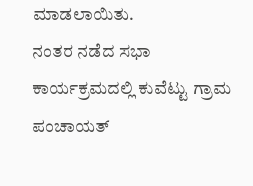ಮಾಡಲಾಯಿತು.
ನಂತರ ನಡೆದ ಸಭಾ ಕಾರ್ಯಕ್ರಮದಲ್ಲಿ ಕುವೆಟ್ಟು ಗ್ರಾಮ ಪಂಚಾಯತ್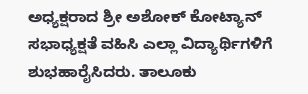ಅಧ್ಯಕ್ಷರಾದ ಶ್ರೀ ಅಶೋಕ್ ಕೋಟ್ಯಾನ್ ಸಭಾಧ್ಯಕ್ಷತೆ ವಹಿಸಿ ಎಲ್ಲಾ ವಿದ್ಯಾರ್ಥಿಗಳಿಗೆ ಶುಭಹಾರೈಸಿದರು. ತಾಲೂಕು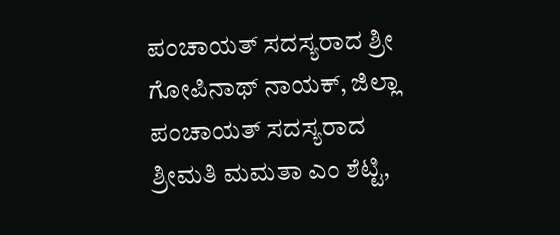ಪಂಚಾಯತ್ ಸದಸ್ಯರಾದ ಶ್ರೀ ಗೋಪಿನಾಥ್ ನಾಯಕ್, ಜಿಲ್ಲಾ ಪಂಚಾಯತ್ ಸದಸ್ಯರಾದ ಶ್ರೀಮತಿ ಮಮತಾ ಎಂ ಶೆಟ್ಟಿ,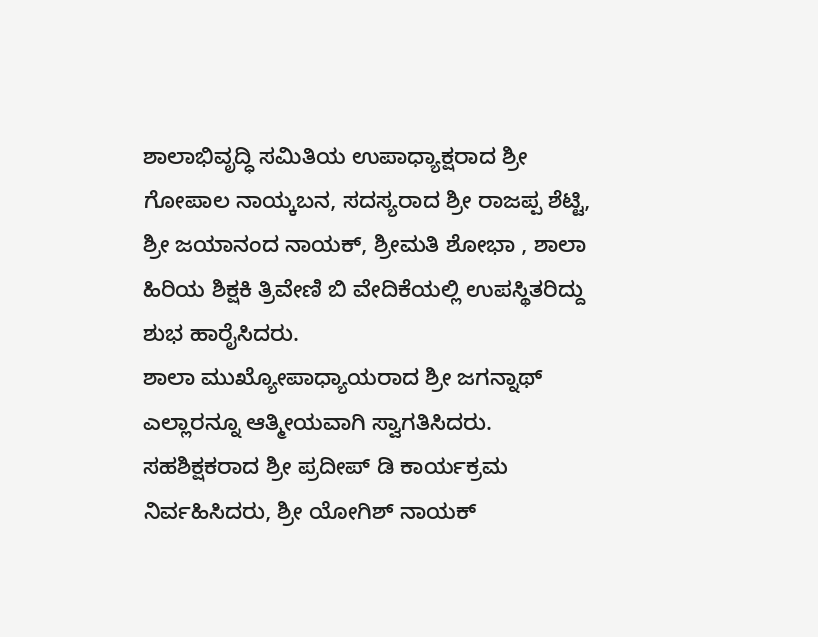ಶಾಲಾಭಿವೃದ್ಧಿ ಸಮಿತಿಯ ಉಪಾಧ್ಯಾಕ್ಷರಾದ ಶ್ರೀ ಗೋಪಾಲ ನಾಯ್ಕಬನ, ಸದಸ್ಯರಾದ ಶ್ರೀ ರಾಜಪ್ಪ ಶೆಟ್ಟಿ, ಶ್ರೀ ಜಯಾನಂದ ನಾಯಕ್, ಶ್ರೀಮತಿ ಶೋಭಾ , ಶಾಲಾ ಹಿರಿಯ ಶಿಕ್ಷಕಿ ತ್ರಿವೇಣಿ ಬಿ ವೇದಿಕೆಯಲ್ಲಿ ಉಪಸ್ಥಿತರಿದ್ದು ಶುಭ ಹಾರೈಸಿದರು.
ಶಾಲಾ ಮುಖ್ಯೋಪಾಧ್ಯಾಯರಾದ ಶ್ರೀ ಜಗನ್ನಾಥ್ ಎಲ್ಲಾರನ್ನೂ ಆತ್ಮೀಯವಾಗಿ ಸ್ವಾಗತಿಸಿದರು. ಸಹಶಿಕ್ಷಕರಾದ ಶ್ರೀ ಪ್ರದೀಪ್ ಡಿ ಕಾರ್ಯಕ್ರಮ ನಿರ್ವಹಿಸಿದರು, ಶ್ರೀ ಯೋಗಿಶ್ ನಾಯಕ್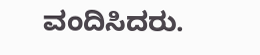ವಂದಿಸಿದರು.